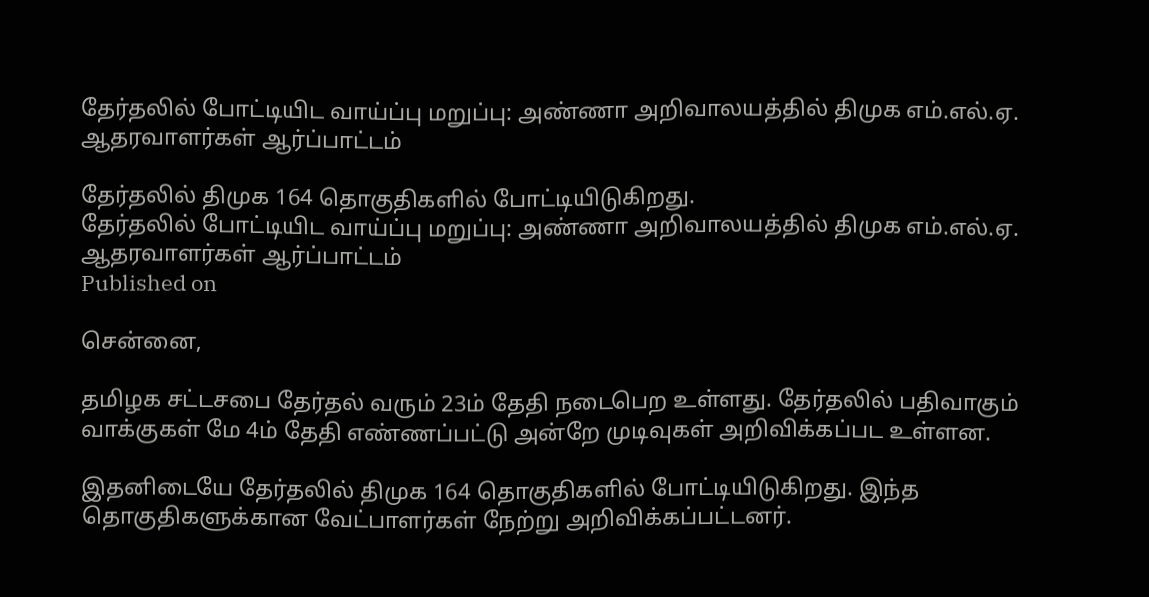தேர்தலில் போட்டியிட வாய்ப்பு மறுப்பு: அண்ணா அறிவாலயத்தில் திமுக எம்.எல்.ஏ. ஆதரவாளர்கள் ஆர்ப்பாட்டம்

தேர்தலில் திமுக 164 தொகுதிகளில் போட்டியிடுகிறது.
தேர்தலில் போட்டியிட வாய்ப்பு மறுப்பு: அண்ணா அறிவாலயத்தில் திமுக எம்.எல்.ஏ. ஆதரவாளர்கள் ஆர்ப்பாட்டம்
Published on

சென்னை,

தமிழக சட்டசபை தேர்தல் வரும் 23ம் தேதி நடைபெற உள்ளது. தேர்தலில் பதிவாகும் வாக்குகள் மே 4ம் தேதி எண்ணப்பட்டு அன்றே முடிவுகள் அறிவிக்கப்பட உள்ளன.

இதனிடையே தேர்தலில் திமுக 164 தொகுதிகளில் போட்டியிடுகிறது. இந்த தொகுதிகளுக்கான வேட்பாளர்கள் நேற்று அறிவிக்கப்பட்டனர்.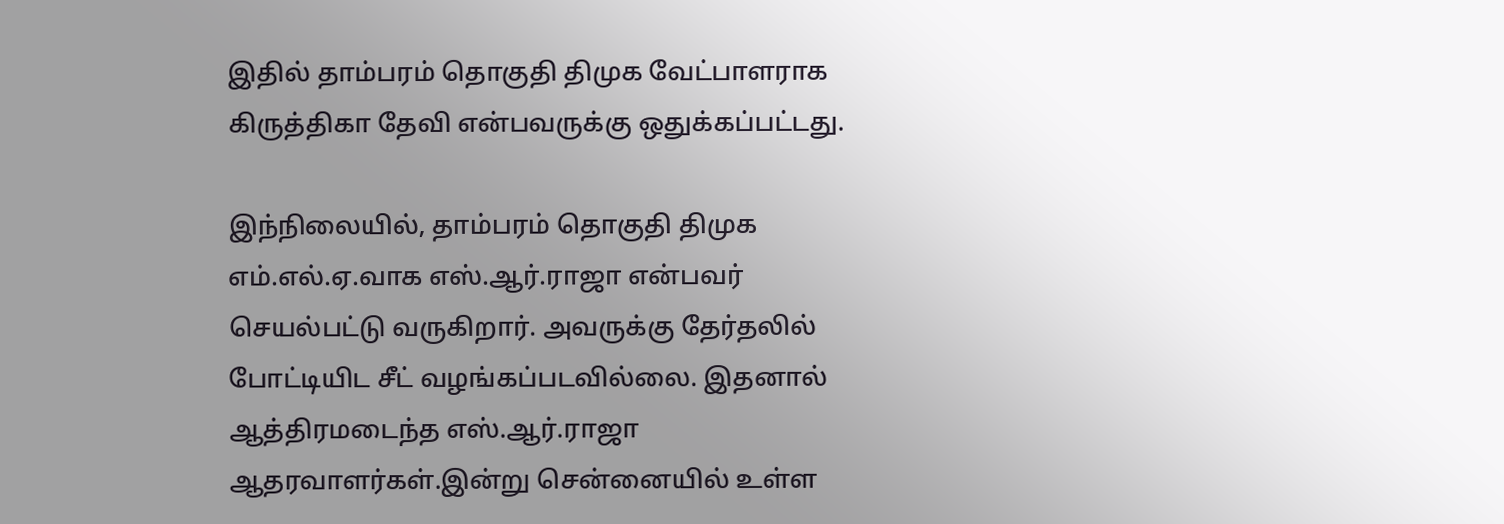இதில் தாம்பரம் தொகுதி திமுக வேட்பாளராக கிருத்திகா தேவி என்பவருக்கு ஒதுக்கப்பட்டது.

இந்நிலையில், தாம்பரம் தொகுதி திமுக எம்.எல்.ஏ.வாக எஸ்.ஆர்.ராஜா என்பவர் செயல்பட்டு வருகிறார். அவருக்கு தேர்தலில் போட்டியிட சீட் வழங்கப்படவில்லை. இதனால் ஆத்திரமடைந்த எஸ்.ஆர்.ராஜா ஆதரவாளர்கள்.இன்று சென்னையில் உள்ள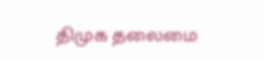திமுக தலைமை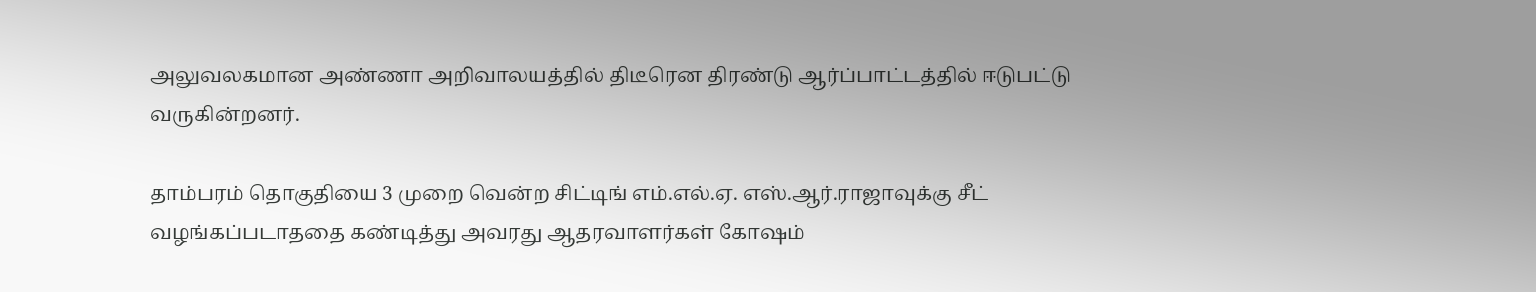அலுவலகமான அண்ணா அறிவாலயத்தில் திடீரென திரண்டு ஆர்ப்பாட்டத்தில் ஈடுபட்டு வருகின்றனர்.

தாம்பரம் தொகுதியை 3 முறை வென்ற சிட்டிங் எம்.எல்.ஏ. எஸ்.ஆர்.ராஜாவுக்கு சீட் வழங்கப்படாததை கண்டித்து அவரது ஆதரவாளர்கள் கோஷம்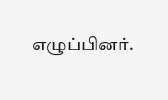எழுப்பினர்.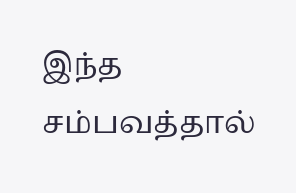இந்த சம்பவத்தால்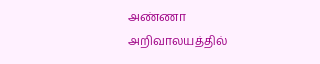அண்ணா அறிவாலயத்தில்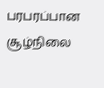பரபரப்பான சூழ்நிலை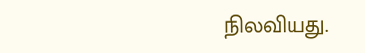நிலவியது.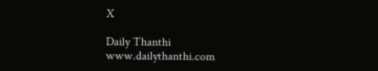X

Daily Thanthi
www.dailythanthi.com